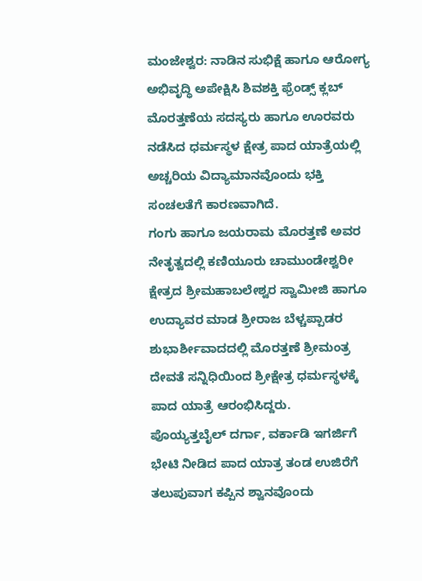ಮಂಜೇಶ್ವರ: ನಾಡಿನ ಸುಭಿಕ್ಷೆ ಹಾಗೂ ಆರೋಗ್ಯ ಅಭಿವೃದ್ಧಿ ಅಪೇಕ್ಷಿಸಿ ಶಿವಶಕ್ತಿ ಫ್ರೆಂಡ್ಸ್ ಕ್ಲಬ್ ಮೊರತ್ತಣೆಯ ಸದಸ್ಯರು ಹಾಗೂ ಊರವರು ನಡೆಸಿದ ಧರ್ಮಸ್ಥಳ ಕ್ಷೇತ್ರ ಪಾದ ಯಾತ್ರೆಯಲ್ಲಿ ಅಚ್ಚರಿಯ ವಿದ್ಯಾಮಾನವೊಂದು ಭಕ್ತಿ ಸಂಚಲತೆಗೆ ಕಾರಣವಾಗಿದೆ.
ಗಂಗು ಹಾಗೂ ಜಯರಾಮ ಮೊರತ್ತಣೆ ಅವರ ನೇತೃತ್ವದಲ್ಲಿ ಕಣಿಯೂರು ಚಾಮುಂಡೇಶ್ವರೀ ಕ್ಷೇತ್ರದ ಶ್ರೀಮಹಾಬಲೇಶ್ವರ ಸ್ವಾಮೀಜಿ ಹಾಗೂ ಉದ್ಯಾವರ ಮಾಡ ಶ್ರೀರಾಜ ಬೆಳ್ಚಪ್ಪಾಡರ ಶುಭಾರ್ಶೀವಾದದಲ್ಲಿ ಮೊರತ್ತಣೆ ಶ್ರೀಮಂತ್ರ ದೇವತೆ ಸನ್ನಿಧಿಯಿಂದ ಶ್ರೀಕ್ಷೇತ್ರ ಧರ್ಮಸ್ಥಳಕ್ಕೆ ಪಾದ ಯಾತ್ರೆ ಆರಂಭಿಸಿದ್ದರು.
ಪೊಯ್ಯತ್ತಬೈಲ್ ದರ್ಗಾ, ವರ್ಕಾಡಿ ಇಗರ್ಜಿಗೆ ಭೇಟಿ ನೀಡಿದ ಪಾದ ಯಾತ್ರ ತಂಡ ಉಜಿರೆಗೆ ತಲುಪುವಾಗ ಕಪ್ಪಿನ ಶ್ವಾನವೊಂದು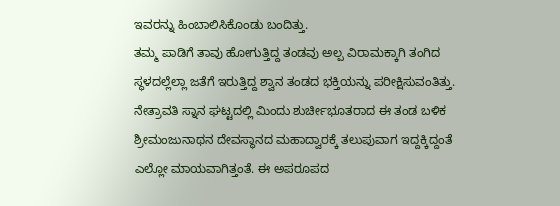ಇವರನ್ನು ಹಿಂಬಾಲಿಸಿಕೊಂಡು ಬಂದಿತ್ತು.
ತಮ್ಮ ಪಾಡಿಗೆ ತಾವು ಹೋಗುತ್ತಿದ್ದ ತಂಡವು ಅಲ್ಪ ವಿರಾಮಕ್ಕಾಗಿ ತಂಗಿದ ಸ್ಥಳದಲ್ಲೆಲ್ಲಾ ಜತೆಗೆ ಇರುತ್ತಿದ್ದ ಶ್ವಾನ ತಂಡದ ಭಕ್ತಿಯನ್ನು ಪರೀಕ್ಷಿಸುವಂತಿತ್ತು. ನೇತ್ರಾವತಿ ಸ್ನಾನ ಘಟ್ಟದಲ್ಲಿ ಮಿಂದು ಶುರ್ಚೀಭೂತರಾದ ಈ ತಂಡ ಬಳಿಕ ಶ್ರೀಮಂಜುನಾಥನ ದೇವಸ್ಥಾನದ ಮಹಾದ್ವಾರಕ್ಕೆ ತಲುಪುವಾಗ ಇದ್ದಕ್ಕಿದ್ದಂತೆ ಎಲ್ಲೋ ಮಾಯವಾಗಿತ್ತಂತೆ. ಈ ಅಪರೂಪದ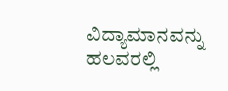ವಿದ್ಯಾಮಾನವನ್ನು ಹಲವರಲ್ಲಿ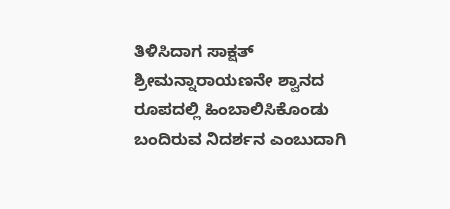ತಿಳಿಸಿದಾಗ ಸಾಕ್ಷತ್ ಶ್ರೀಮನ್ನಾರಾಯಣನೇ ಶ್ವಾನದ ರೂಪದಲ್ಲಿ ಹಿಂಬಾಲಿಸಿಕೊಂಡು ಬಂದಿರುವ ನಿದರ್ಶನ ಎಂಬುದಾಗಿ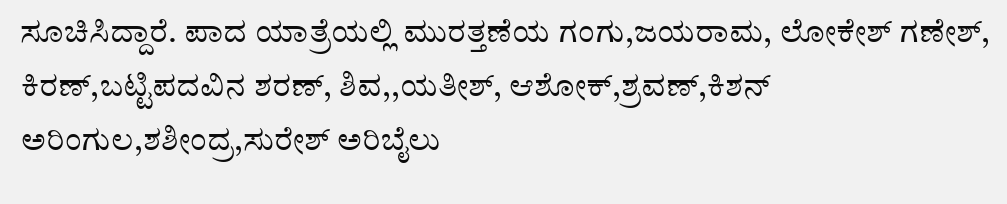ಸೂಚಿಸಿದ್ದಾರೆ. ಪಾದ ಯಾತ್ರೆಯಲ್ಲಿ ಮುರತ್ತಣೆಯ ಗಂಗು,ಜಯರಾಮ, ಲೋಕೇಶ್ ಗಣೇಶ್, ಕಿರಣ್,ಬಟ್ಟಿಪದವಿನ ಶರಣ್, ಶಿವ,,ಯತೀಶ್, ಆಶೋಕ್,ಶ್ರವಣ್,ಕಿಶನ್ ಅರಿಂಗುಲ,ಶಶೀಂದ್ರ,ಸುರೇಶ್ ಅರಿಬೈಲು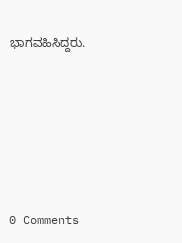ಭಾಗವಹಿಸಿದ್ದರು.






0 Comments